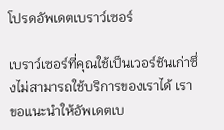โปรดอัพเดตเบราว์เซอร์

เบราว์เซอร์ที่คุณใช้เป็นเวอร์ชันเก่าซึ่งไม่สามารถใช้บริการของเราได้ เราขอแนะนำให้อัพเดตเบ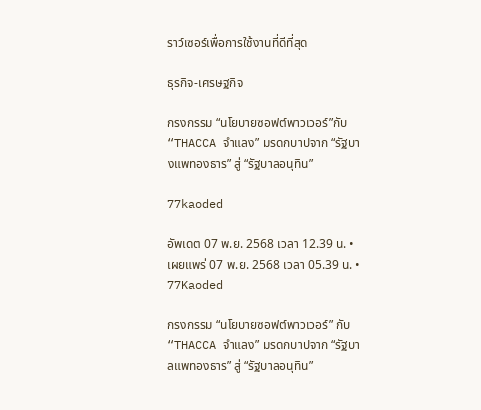ราว์เซอร์เพื่อการใช้งานที่ดีที่สุด

ธุรกิจ-เศรษฐกิจ

กรงกรรม “นโยบายซอฟต์พาวเวอร์”กับ “THACCA จำแลง” มรดกบาปจาก “รัฐบางแพทองธาร” สู่ “รัฐบาลอนุทิน”

77kaoded

อัพเดต 07 พ.ย. 2568 เวลา 12.39 น. • เผยแพร่ 07 พ.ย. 2568 เวลา 05.39 น. • 77Kaoded

กรงกรรม “นโยบายซอฟต์พาวเวอร์” กับ “THACCA จำแลง” มรดกบาปจาก “รัฐบาลแพทองธาร” สู่ “รัฐบาลอนุทิน”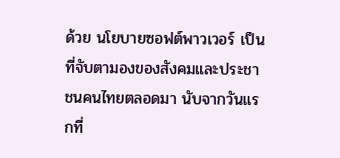ด้วย นโยบายซอฟต์พาวเวอร์ เป็นที่จับตามองของสังคมและประชาชนคนไทยตลอดมา นับจากวันแรกที่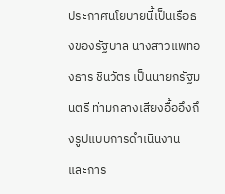ประกาศนโยบายนี้เป็นเรือธงของรัฐบาล นางสาวแพทองธาร ชินวัตร เป็นนายกรัฐมนตรี ท่ามกลางเสียงอื้ออึงถึงรูปแบบการดำเนินงาน และการ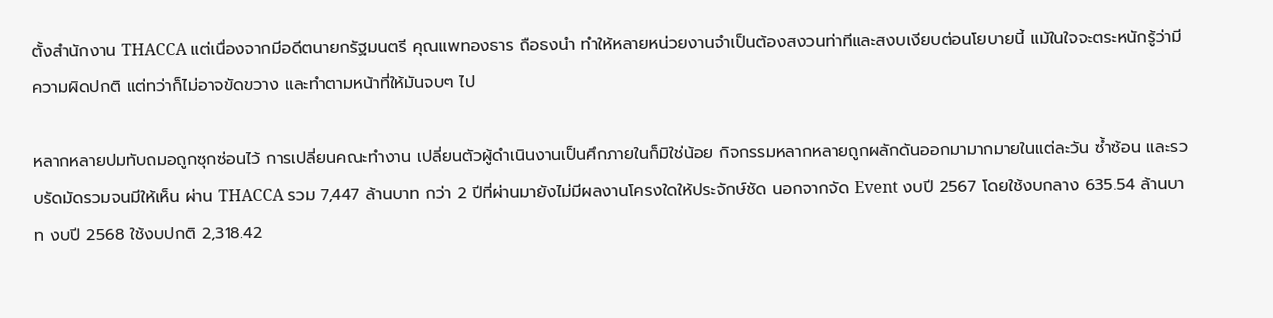ตั้งสำนักงาน THACCA แต่เนื่องจากมีอดีตนายกรัฐมนตรี คุณแพทองธาร ถือธงนำ ทำให้หลายหน่วยงานจำเป็นต้องสงวนท่าทีและสงบเงียบต่อนโยบายนี้ แม้ในใจจะตระหนักรู้ว่ามีความผิดปกติ แต่ทว่าก็ไม่อาจขัดขวาง และทำตามหน้าที่ให้มันจบๆ ไป

หลากหลายปมทับถมอถูกซุกซ่อนไว้ การเปลี่ยนคณะทำงาน เปลี่ยนตัวผู้ดำเนินงานเป็นศึกภายในก็มิใช่น้อย กิจกรรมหลากหลายถูกผลักดันออกมามากมายในแต่ละวัน ซ้ำซ้อน และรวบรัดมัดรวมจนมีให้เห็น ผ่าน THACCA รวม 7,447 ล้านบาท กว่า 2 ปีที่ผ่านมายังไม่มีผลงานโครงใดให้ประจักษ์ชัด นอกจากจัด Event งบปี 2567 โดยใช้งบกลาง 635.54 ล้านบาท งบปี 2568 ใช้งบปกติ 2,318.42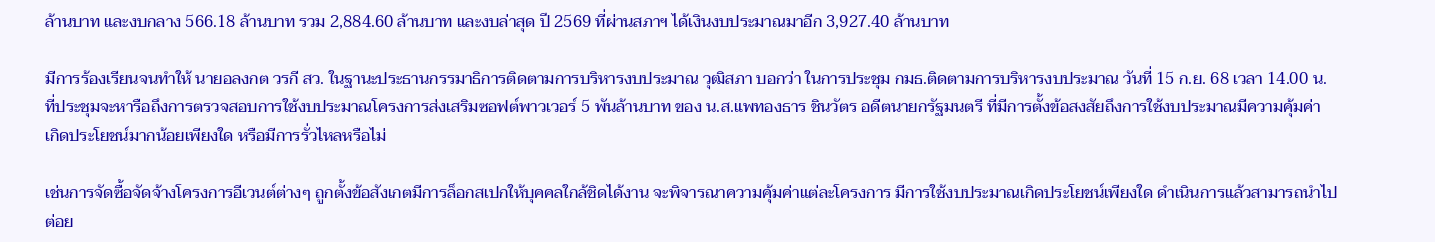ล้านบาท และงบกลาง 566.18 ล้านบาท รวม 2,884.60 ล้านบาท และงบล่าสุด ปี 2569 ที่ผ่านสภาฯ ได้เงินงบประมาณมาอีก 3,927.40 ล้านบาท

มีการร้องเรียนจนทำให้ นายอลงกต วรกี สว. ในฐานะประธานกรรมาธิการติดตามการบริหารงบประมาณ วุฒิสภา บอกว่า ในการประชุม กมธ.ติดตามการบริหารงบประมาณ วันที่ 15 ก.ย. 68 เวลา 14.00 น. ที่ประชุมจะหารือถึงการตรวจสอบการใช้งบประมาณโครงการส่งเสริมซอฟต์พาวเวอร์ 5 พันล้านบาท ของ น.ส.แพทองธาร ชินวัตร อดีตนายกรัฐมนตรี ที่มีการตั้งข้อสงสัยถึงการใช้งบประมาณมีความคุ้มค่า เกิดประโยชน์มากน้อยเพียงใด หรือมีการรั่วไหลหรือไม่

เช่นการจัดซื้อจัดจ้างโครงการอีเวนต์ต่างๆ ถูกตั้งข้อสังเกตมีการล็อกสเปกให้บุคคลใกล้ชิดได้งาน จะพิจารณาความคุ้มค่าแต่ละโครงการ มีการใช้งบประมาณเกิดประโยชน์เพียงใด ดำเนินการแล้วสามารถนำไปต่อย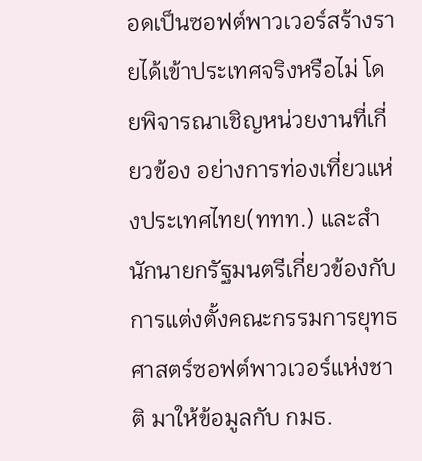อดเป็นซอฟต์พาวเวอร์สร้างรายได้เข้าประเทศจริงหรือไม่ โดยพิจารณาเชิญหน่วยงานที่เกี่ยวข้อง อย่างการท่องเที่ยวแห่งประเทศไทย(ททท.) และสำนักนายกรัฐมนตรีเกี่ยวข้องกับการแต่งตั้งคณะกรรมการยุทธศาสตร์ซอฟต์พาวเวอร์แห่งชาติ มาให้ข้อมูลกับ กมธ.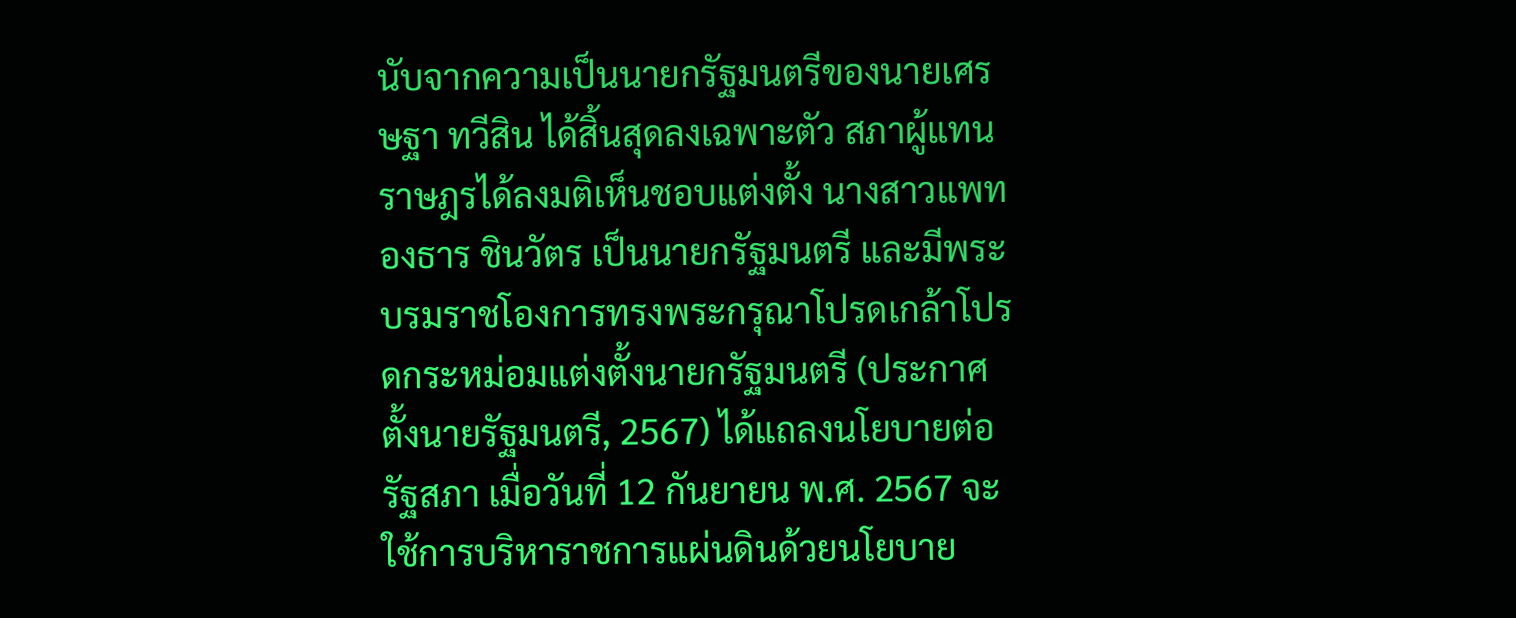นับจากความเป็นนายกรัฐมนตรีของนายเศรษฐา ทวีสิน ได้สิ้นสุดลงเฉพาะตัว สภาผู้แทนราษฎรได้ลงมติเห็นชอบแต่งตั้ง นางสาวแพทองธาร ชินวัตร เป็นนายกรัฐมนตรี และมีพระบรมราชโองการทรงพระกรุณาโปรดเกล้าโปรดกระหม่อมแต่งตั้งนายกรัฐมนตรี (ประกาศตั้งนายรัฐมนตรี, 2567) ได้แถลงนโยบายต่อรัฐสภา เมื่อวันที่ 12 กันยายน พ.ศ. 2567 จะใช้การบริหาราชการแผ่นดินด้วยนโยบาย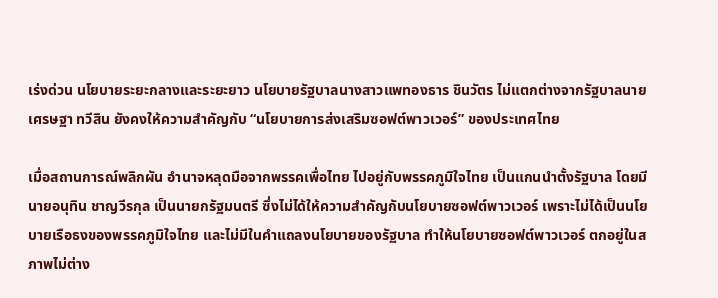เร่งด่วน นโยบายระยะกลางและระยะยาว นโยบายรัฐบาลนางสาวแพทองธาร ชินวัตร ไม่แตกต่างจากรัฐบาลนายเศรษฐา ทวีสิน ยังคงให้ความสำคัญกับ “นโยบายการส่งเสริมซอฟต์พาวเวอร์” ของประเทศไทย

เมื่อสถานการณ์พลิกผัน อำนาจหลุดมือจากพรรคเพื่อไทย ไปอยู่กับพรรคภูมิใจไทย เป็นแกนนำตั้งรัฐบาล โดยมีนายอนุทิน ชาญวีรกุล เป็นนายกรัฐมนตรี ซึ่งไม่ได้ให้ความสำคัญกับนโยบายซอฟต์พาวเวอร์ เพราะไม่ได้เป็นนโยบายเรือธงของพรรคภูมิใจไทย และไม่มีในคำแถลงนโยบายของรัฐบาล ทำให้นโยบายซอฟต์พาวเวอร์ ตกอยู่ในสภาพไม่ต่าง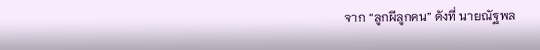จาก “ลูกผีลูกคน” ดังที่ นายณัฐพล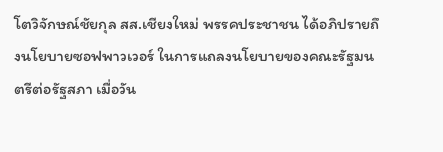โตวิจักษณ์ชัยกุล สส.เชียงใหม่ พรรคประชาชน ได้อภิปรายถึงนโยบายซอฟพาวเวอร์ ในการแถลงนโยบายของคณะรัฐมนตรีต่อรัฐสภา เมื่อวัน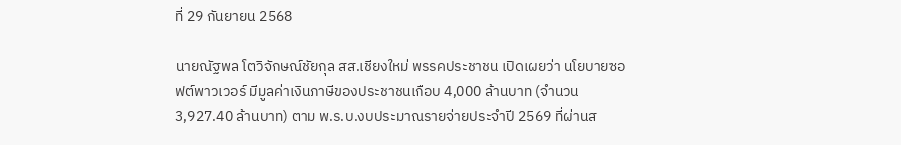ที่ 29 กันยายน 2568

นายณัฐพล โตวิจักษณ์ชัยกุล สส.เชียงใหม่ พรรคประชาชน เปิดเผยว่า นโยบายซอฟต์พาวเวอร์ มีมูลค่าเงินภาษีของประชาชนเกือบ 4,000 ล้านบาท (จำนวน 3,927.40 ล้านบาท) ตาม พ.ร.บ.งบประมาณรายจ่ายประจำปี 2569 ที่ผ่านส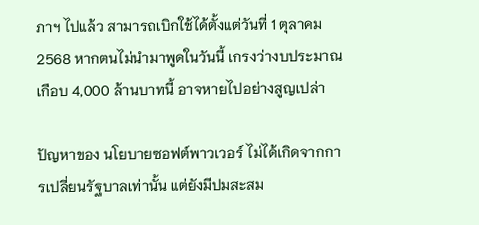ภาฯ ไปแล้ว สามารถเบิกใช้ได้ตั้งแต่วันที่ 1 ตุลาคม 2568 หากตนไม่นำมาพูดในวันนี้ เกรงว่างบประมาณเกือบ 4,000 ล้านบาทนี้ อาจหายไปอย่างสูญเปล่า

ปัญหาของ นโยบายซอฟต์พาวเวอร์ ไม่ได้เกิดจากการเปลี่ยนรัฐบาลเท่านั้น แต่ยังมีปมสะสม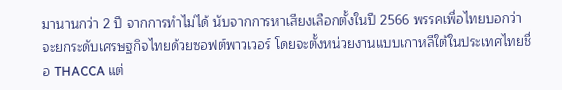มานานกว่า 2 ปี จากการทำไม่ได้ นับจากการหาเสียงเลือกตั้งในปี 2566 พรรคเพื่อไทยบอกว่าจะยกระดับเศรษฐกิจไทยด้วยซอฟต์พาวเวอร์ โดยจะตั้งหน่วยงานแบบเกาหลีใต้ในประเทศไทยชื่อ THACCA แต่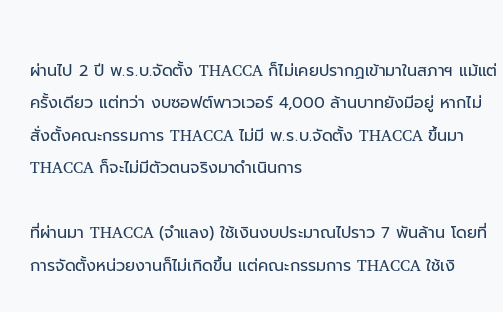ผ่านไป 2 ปี พ.ร.บ.จัดตั้ง THACCA ก็ไม่เคยปรากฏเข้ามาในสภาฯ แม้แต่ครั้งเดียว แต่ทว่า งบซอฟต์พาวเวอร์ 4,000 ล้านบาทยังมีอยู่ หากไม่สั่งตั้งคณะกรรมการ THACCA ไม่มี พ.ร.บ.จัดตั้ง THACCA ขึ้นมา THACCA ก็จะไม่มีตัวตนจริงมาดำเนินการ

ที่ผ่านมา THACCA (จำแลง) ใช้เงินงบประมาณไปราว 7 พันล้าน โดยที่การจัดตั้งหน่วยงานก็ไม่เกิดขึ้น แต่คณะกรรมการ THACCA ใช้เงิ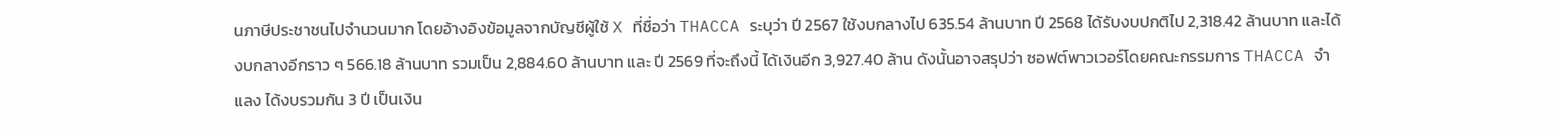นภาษีประชาชนไปจำนวนมาก โดยอ้างอิงข้อมูลจากบัญชีผู้ใช้ X ที่ชื่อว่า THACCA ระบุว่า ปี 2567 ใช้งบกลางไป 635.54 ล้านบาท ปี 2568 ได้รับงบปกติไป 2,318.42 ล้านบาท และได้งบกลางอีกราว ๆ 566.18 ล้านบาท รวมเป็น 2,884.60 ล้านบาท และ ปี 2569 ที่จะถึงนี้ ได้เงินอีก 3,927.40 ล้าน ดังนั้นอาจสรุปว่า ซอฟต์พาวเวอร์โดยคณะกรรมการ THACCA จำแลง ได้งบรวมกัน 3 ปี เป็นเงิน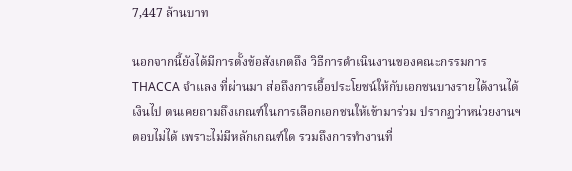7,447 ล้านบาท

นอกจากนี้ยังได้มีการตั้งข้อสังเกตถึง วิธีการดำเนินงานของคณะกรรมการ THACCA จำแลง ที่ผ่านมา ส่อถึงการเอื้อประโยชน์ให้กับเอกชนบางรายได้งานได้เงินไป ตนเคยถามถึงเกณฑ์ในการเลือกเอกชนให้เข้ามาร่วม ปรากฏว่าหน่วยงานฯ ตอบไม่ได้ เพราะไม่มีหลักเกณฑ์ใด รวมถึงการทำงานที่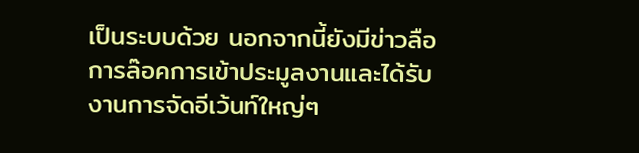เป็นระบบด้วย นอกจากนี้ยังมีข่าวลือการล๊อคการเข้าประมูลงานและได้รับงานการจัดอีเว้นท์ใหญ่ๆ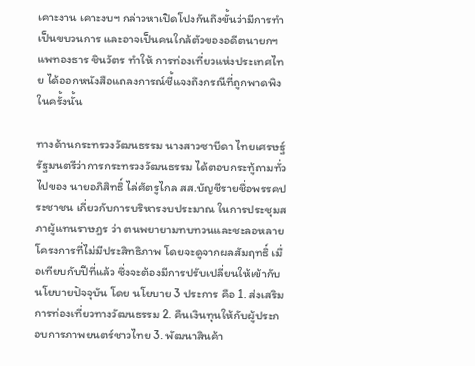เคาะงาน เคาะงบฯ กล่าวหาเปิดโปงกันถึงขั้นว่ามีการทำเป็นขบวนการ และอาจเป็นคนใกล้ตัวของอดีตนายกฯ แพทองธาร ชินวัตร ทำให้ การท่องเที่ยวแห่งประเทศไทย ได้ออกหนังสือแถลงการณ์ชี้แจงถึงกรณีที่ถูกพาดพิงในครั้งนั้น

ทางด้านกระทรวงวัฒนธรรม นางสาวซาบีดา ไทยเศรษฐ์ รัฐมนตรีว่าการกระทรวงวัฒนธรรม ได้ตอบกระทู้ถามทั่วไปของ นายอภิสิทธิ์ ไล่ศัตรูไกล สส.บัญชีรายชื่อพรรคประชาชน เกี่ยวกับการบริหารงบประมาณ ในการประชุมสภาผู้แทนราษฎร ว่า ตนพยายามทบทวนและชะลอหลายโครงการที่ไม่มีประสิทธิภาพ โดยจะดูจากผลสัมฤทธิ์ เมื่อเทียบกับปีที่แล้ว ซึ่งจะต้องมีการปรับเปลี่ยนให้เข้ากับนโยบายปัจจุบัน โดย นโยบาย 3 ประการ คือ 1. ส่งเสริมการท่องเที่ยวทางวัฒนธรรม 2. คืนเงินทุนให้กับผู้ประกอบการภาพยนตร์ชาวไทย 3. พัฒนาสินค้า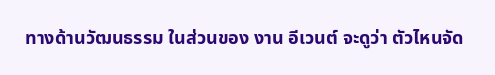ทางด้านวัฒนธรรม ในส่วนของ งาน อีเวนต์ จะดูว่า ตัวไหนจัด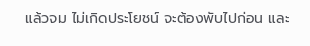แล้วจม ไม่เกิดประโยชน์ จะต้องพับไปก่อน และ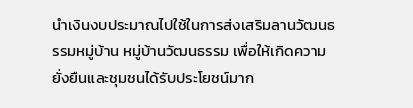นำเงินงบประมาณไปใช้ในการส่งเสริมลานวัฒนธรรมหมู่บ้าน หมู่บ้านวัฒนธรรม เพื่อให้เกิดความยั่งยืนและชุมชนได้รับประโยชน์มาก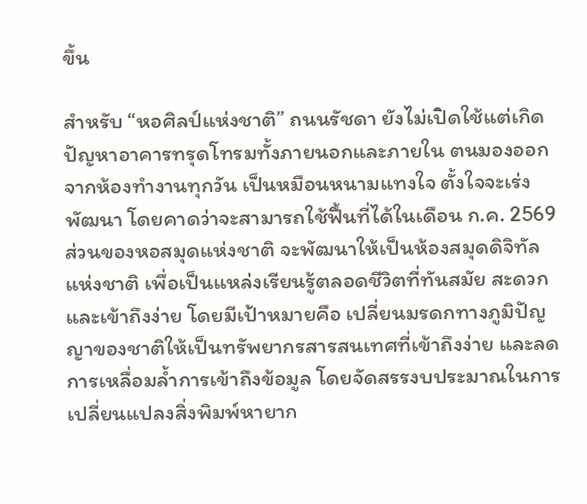ขึ้น

สำหรับ “หอศิลป์แห่งชาติ” ถนนรัชดา ยังไม่เปิดใช้แต่เกิดปัญหาอาคารทรุดโทรมทั้งภายนอกและภายใน ตนมองออกจากห้องทำงานทุกวัน เป็นหมือนหนามแทงใจ ตั้งใจจะเร่งพัฒนา โดยคาดว่าจะสามารถใช้ฟื้นที่ได้ในเดือน ก.ค. 2569 ส่วนของหอสมุดแห่งชาติ จะพัฒนาให้เป็นห้องสมุดดิจิทัลแห่งชาติ เพื่อเป็นแหล่งเรียนรู้ตลอดชีวิตที่ทันสมัย สะดวกและเข้าถึงง่าย โดยมีเป้าหมายคือ เปลี่ยนมรดกทางภูมิปัญญาของชาติให้เป็นทรัพยากรสารสนเทศที่เข้าถึงง่าย และลดการเหลื่อมล้ำการเข้าถึงข้อมูล โดยจัดสรรงบประมาณในการเปลี่ยนแปลงสิ่งพิมพ์หายาก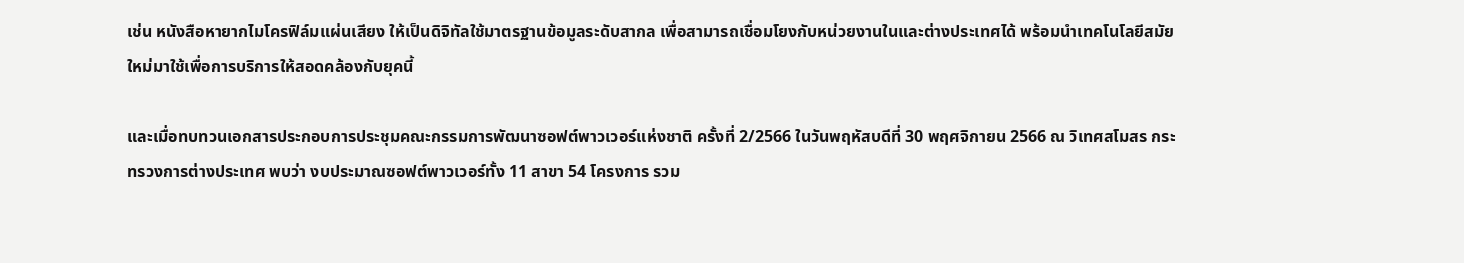เช่น หนังสือหายากไมโครฟิล์มแผ่นเสียง ให้เป็นดิจิทัลใช้มาตรฐานข้อมูลระดับสากล เพื่อสามารถเชื่อมโยงกับหน่วยงานในและต่างประเทศได้ พร้อมนำเทคโนโลยีสมัยใหม่มาใช้เพื่อการบริการให้สอดคล้องกับยุคนี้

และเมื่อทบทวนเอกสารประกอบการประชุมคณะกรรมการพัฒนาซอฟต์พาวเวอร์แห่งชาติ ครั้งที่ 2/2566 ในวันพฤหัสบดีที่ 30 พฤศจิกายน 2566 ณ วิเทศสโมสร กระทรวงการต่างประเทศ พบว่า งบประมาณซอฟต์พาวเวอร์ทั้ง 11 สาขา 54 โครงการ รวม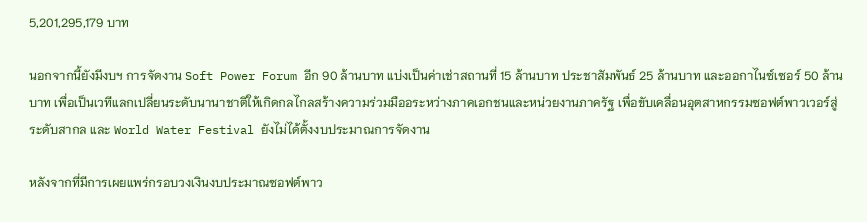5,201,295,179 บาท

นอกจากนี้ยังมีงบฯ การจัดงาน Soft Power Forum อีก 90 ล้านบาท แบ่งเป็นค่าเช่าสถานที่ 15 ล้านบาท ประชาสัมพันธ์ 25 ล้านบาท และออกาไนซ์เซอร์ 50 ล้านบาท เพื่อเป็นเวทีแลกเปลี่ยนระดับนานาชาติให้เกิดกลไกลสร้างความร่วมมืออระหว่างภาคเอกชนและหน่วยงานภาครัฐ เพื่อขับเคลื่อนอุตสาหกรรมซอฟต์พาวเวอร์สู่ระดับสากล และ World Water Festival ยังไม่ได้ตั้งงบประมาณการจัดงาน

หลังจากที่มีการเผยแพร่กรอบวงเงินงบประมาณซอฟต์พาว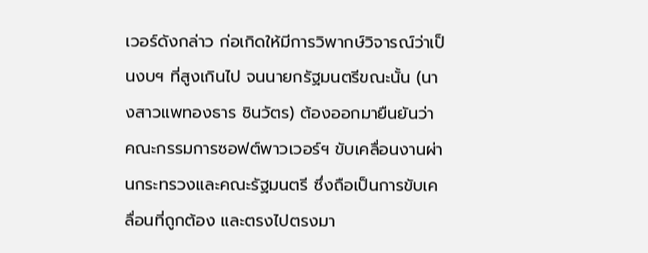เวอร์ดังกล่าว ก่อเกิดให้มีการวิพากษ์วิจารณ์ว่าเป็นงบฯ ที่สูงเกินไป จนนายกรัฐมนตรีขณะนั้น (นางสาวแพทองธาร ชินวัตร) ต้องออกมายืนยันว่า คณะกรรมการซอฟต์พาวเวอร์ฯ ขับเคลื่อนงานผ่านกระทรวงและคณะรัฐมนตรี ซึ่งถือเป็นการขับเคลื่อนที่ถูกต้อง และตรงไปตรงมา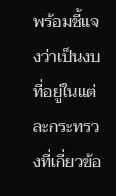พร้อมชี้แจงว่าเป็นงบที่อยู่ในแต่ละกระทรวงที่เกี่ยวข้อ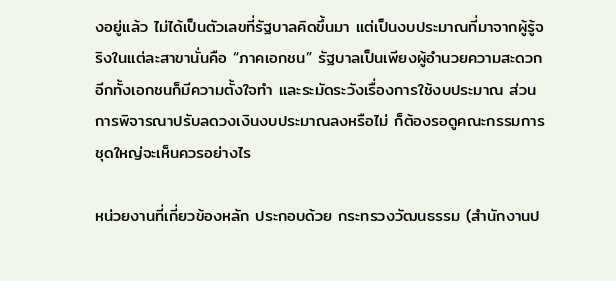งอยู่แล้ว ไม่ได้เป็นตัวเลขที่รัฐบาลคิดขึ้นมา แต่เป็นงบประมาณที่มาจากผู้รู้จริงในแต่ละสาขานั่นคือ “ภาคเอกชน” รัฐบาลเป็นเพียงผู้อำนวยความสะดวก อีกทั้งเอกชนก็มีความตั้งใจทำ และระมัดระวังเรื่องการใช้งบประมาณ ส่วนการพิจารณาปรับลดวงเงินงบประมาณลงหรือไม่ ก็ต้องรอดูคณะกรรมการชุดใหญ่จะเห็นควรอย่างไร

หน่วยงานที่เกี่ยวข้องหลัก ประกอบด้วย กระทรวงวัฒนธรรม (สำนักงานป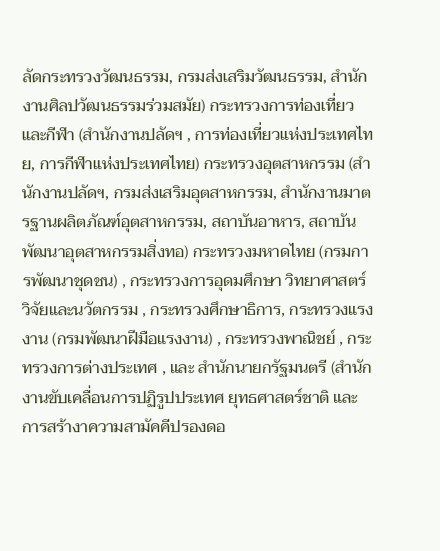ลัดกระทรวงวัฒนธรรม, กรมส่งเสริมวัฒนธรรม, สำนักงานศิลปวัฒนธรรมร่วมสมัย) กระทรวงการท่องเที่ยวและกีฬา (สำนักงานปลัดฯ , การท่องเที่ยวแห่งประเทศไทย, การกีฬาแห่งประเทศไทย) กระทรวงอุตสาหกรรม (สำนักงานปลัดฯ, กรมส่งเสริมอุตสาหกรรม, สำนักงานมาตรฐานผลิตภัณฑ์อุตสาหกรรม, สถาบันอาหาร, สถาบันพัฒนาอุตสาหกรรมสิ่งทอ) กระทรวงมหาดไทย (กรมการพัฒนาชุดชน) , กระทรวงการอุดมศึกษา วิทยาศาสตร์ วิจัยและนวัตกรรม , กระทรวงศึกษาธิการ, กระทรวงแรงงาน (กรมพัฒนาฝีมือแรงงาน) , กระทรวงพาณิชย์ , กระทรวงการต่างประเทศ , และ สำนักนายกรัฐมนตรี (สำนักงานขับเคลื่อนการปฏิรูปประเทศ ยุทธศาสตร์ชาติ และการสร้างาความสามัคคีปรองดอ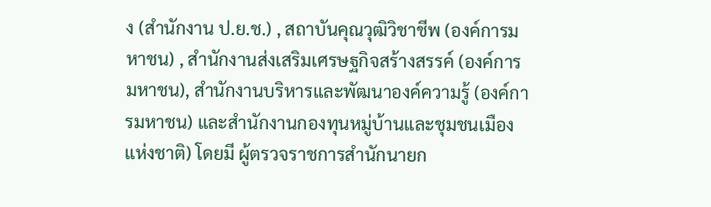ง (สำนักงาน ป.ย.ช.) , สถาบันคุณวุฒิวิชาชีพ (องค์การมหาชน) , สำนักงานส่งเสริมเศรษฐกิจสร้างสรรค์ (องค์การมหาชน), สำนักงานบริหารและพัฒนาองค์ความรู้ (องค์การมหาชน) และสำนักงานกองทุนหมู่บ้านและชุมชนเมืองแห่งชาติ) โดยมี ผู้ตรวจราชการสำนักนายก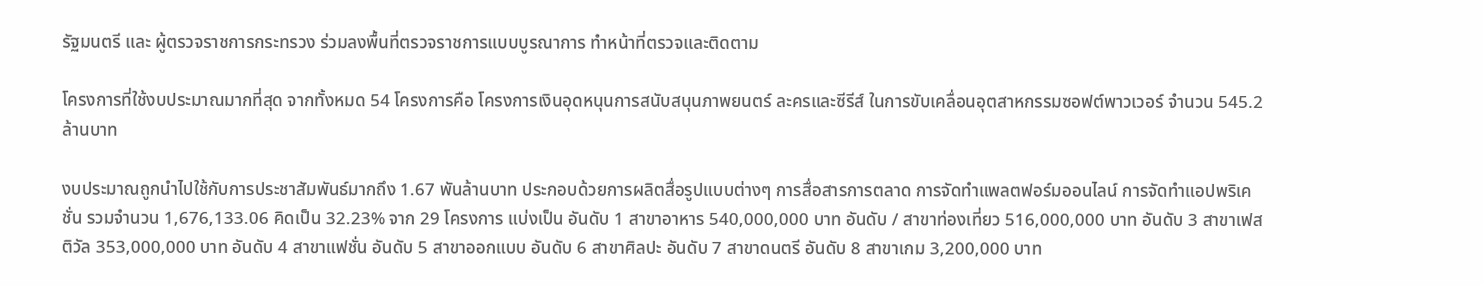รัฐมนตรี และ ผู้ตรวจราชการกระทรวง ร่วมลงพื้นที่ตรวจราชการแบบบูรณาการ ทำหน้าที่ตรวจและติดตาม

โครงการที่ใช้งบประมาณมากที่สุด จากทั้งหมด 54 โครงการคือ โครงการเงินอุดหนุนการสนับสนุนภาพยนตร์ ละครและซีรีส์ ในการขับเคลื่อนอุตสาหกรรมซอฟต์พาวเวอร์ จำนวน 545.2 ล้านบาท

งบประมาณถูกนำไปใช้กับการประชาสัมพันธ์มากถึง 1.67 พันล้านบาท ประกอบด้วยการผลิตสื่อรูปแบบต่างๆ การสื่อสารการตลาด การจัดทำแพลตฟอร์มออนไลน์ การจัดทำแอปพริเคชั่น รวมจำนวน 1,676,133.06 คิดเป็น 32.23% จาก 29 โครงการ แบ่งเป็น อันดับ 1 สาขาอาหาร 540,000,000 บาท อันดับ / สาขาท่องเที่ยว 516,000,000 บาท อันดับ 3 สาขาเฟสติวัล 353,000,000 บาท อันดับ 4 สาขาแฟชั่น อันดับ 5 สาขาออกแบบ อันดับ 6 สาขาศิลปะ อันดับ 7 สาขาดนตรี อันดับ 8 สาขาเกม 3,200,000 บาท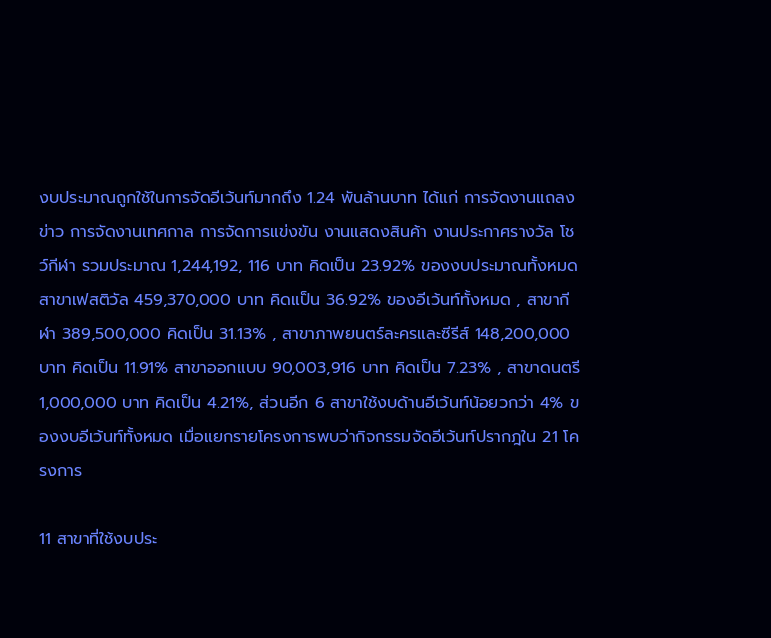งบประมาณถูกใช้ในการจัดอีเว้นท์มากถึง 1.24 พันล้านบาท ได้แก่ การจัดงานแถลงข่าว การจัดงานเทศกาล การจัดการแข่งขัน งานแสดงสินค้า งานประกาศรางวัล โชว์กีฬา รวมประมาณ 1,244,192, 116 บาท คิดเป็น 23.92% ของงบประมาณทั้งหมด สาขาเฟสติวัล 459,370,000 บาท คิดแป็น 36.92% ของอีเว้นท์ทั้งหมด , สาขากีฬา 389,500,000 คิดเป็น 31.13% , สาขาภาพยนตร์ละครและซีรีส์ 148,200,000 บาท คิดเป็น 11.91% สาขาออกแบบ 90,003,916 บาท คิดเป็น 7.23% , สาขาดนตรี 1,000,000 บาท คิดเป็น 4.21%, ส่วนอีก 6 สาขาใช้งบด้านอีเว้นท์น้อยวกว่า 4% ของงบอีเว้นท์ทั้งหมด เมื่อแยกรายโครงการพบว่ากิจกรรมจัดอีเว้นท์ปรากฎใน 21 โครงการ

11 สาขาที่ใช้งบประ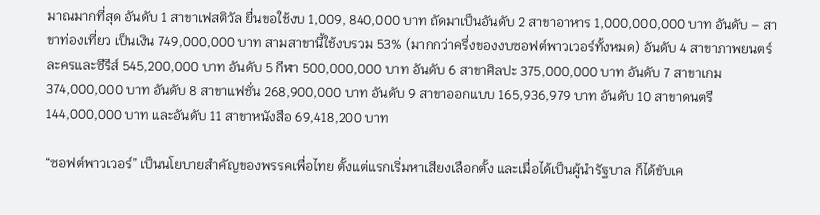มาณมากที่สุด อันดับ 1 สาขาเฟสติวัล ยื่นขอใช้งบ 1,009, 840,000 บาท ถัดมาเป็นอันดับ 2 สาขาอาหาร 1,000,000,000 บาท อันดับ – สาขาท่องเที่ยว เป็นเงิน 749,000,000 บาท สามสาขานี้ใช้งบรวม 53% (มากกว่าครึ่งของงบซอฟต์พาวเวอร์ทั้งหมด) อันดับ 4 สาขาภาพยนตร์ ละครและซีรีส์ 545,200,000 บาท อันดับ 5 กีฬา 500,000,000 บาท อันดับ 6 สาขาศิลปะ 375,000,000 บาท อันดับ 7 สาขาเกม 374,000,000 บาท อันดับ 8 สาขาแฟชั่น 268,900,000 บาท อันดับ 9 สาขาออกแบบ 165,936,979 บาท อันดับ 10 สาขาดนตรี 144,000,000 บาท และอันดับ 11 สาขาหนังสือ 69,418,200 บาท

“ซอฟต์พาวเวอร์” เป็นนโยบายสำคัญของพรรคเพื่อไทย ตั้งแต่แรกเริ่มหาเสียงเลือกตั้ง และเมื่อได้เป็นผู้นำรัฐบาล ก็ได้ขับเค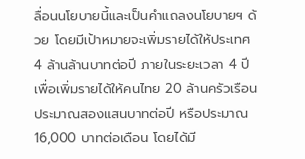ลื่อนนโยบายนี้และเป็นคำแถลงนโยบายฯ ด้วย โดยมีเป้าหมายจะเพิ่มรายได้ให้ประเทศ 4 ล้านล้านบาทต่อปี ภายในระยะเวลา 4 ปี เพื่อเพิ่มรายได้ให้คนไทย 20 ล้านครัวเรือน ประมาณสองแสนบาทต่อปี หรือประมาณ 16,000 บาทต่อเดือน โดยได้มี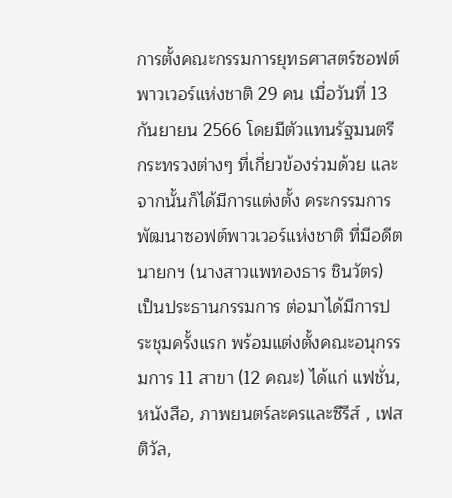การตั้งคณะกรรมการยุทธศาสตร์ซอฟต์พาวเวอร์แห่งชาติ 29 คน เมื่อวันที่ 13 กันยายน 2566 โดยมีตัวแทนรัฐมนตรีกระทรวงต่างๆ ที่เกี่ยวข้องร่วมด้วย และจากนั้นก็ได้มีการแต่งตั้ง คระกรรมการพัฒนาซอฟต์พาวเวอร์แห่งชาติ ที่มีอดีตนายกฯ (นางสาวแพทองธาร ชินวัตร) เป็นประธานกรรมการ ต่อมาได้มีการประชุมครั้งแรก พร้อมแต่งตั้งคณะอนุกรรมการ 11 สาขา (12 คณะ) ได้แก่ แฟชั่น, หนังสือ, ภาพยนตร์ละครและซีรีส์ , เฟสติวัล,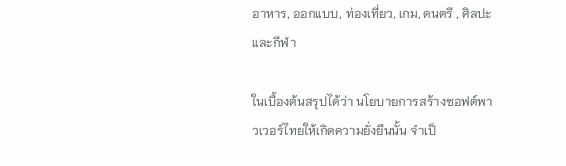อาหาร, ออกแบบ, ท่องเที่ยว, เกม, ดนตรี , ศิลปะ และกีฬา

ในเบื้องต้นสรุปได้ว่า นโยบายการสร้างซอฟต์พาวเวอร์ไทยให้เกิดความยั่งยืนนั้น จำเป็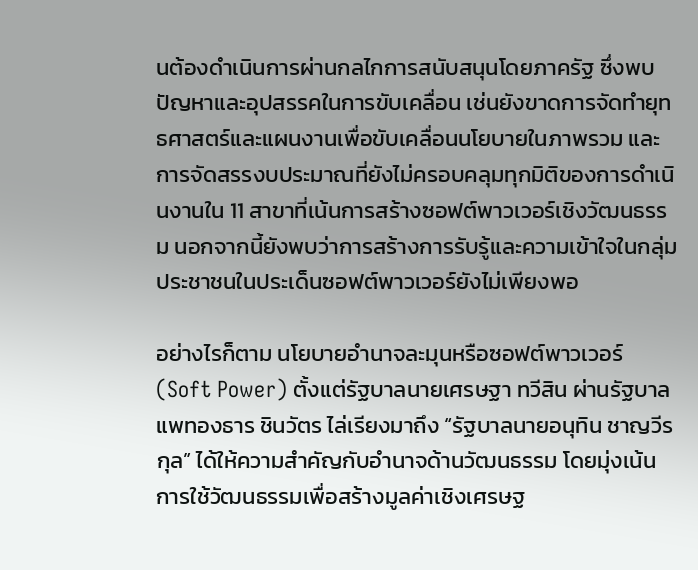นต้องดำเนินการผ่านกลไกการสนับสนุนโดยภาครัฐ ซึ่งพบปัญหาและอุปสรรคในการขับเคลื่อน เช่นยังขาดการจัดทำยุทธศาสตร์และแผนงานเพื่อขับเคลื่อนนโยบายในภาพรวม และการจัดสรรงบประมาณที่ยังไม่ครอบคลุมทุกมิติของการดำเนินงานใน 11 สาขาที่เน้นการสร้างซอฟต์พาวเวอร์เชิงวัฒนธรรม นอกจากนี้ยังพบว่าการสร้างการรับรู้และความเข้าใจในกลุ่มประชาชนในประเด็นซอฟต์พาวเวอร์ยังไม่เพียงพอ

อย่างไรก็ตาม นโยบายอำนาจละมุนหรือซอฟต์พาวเวอร์ (Soft Power) ตั้งแต่รัฐบาลนายเศรษฐา ทวีสิน ผ่านรัฐบาลแพทองธาร ชินวัตร ไล่เรียงมาถึง “รัฐบาลนายอนุทิน ชาญวีรกุล” ได้ให้ความสำคัญกับอำนาจด้านวัฒนธรรม โดยมุ่งเน้นการใช้วัฒนธรรมเพื่อสร้างมูลค่าเชิงเศรษฐ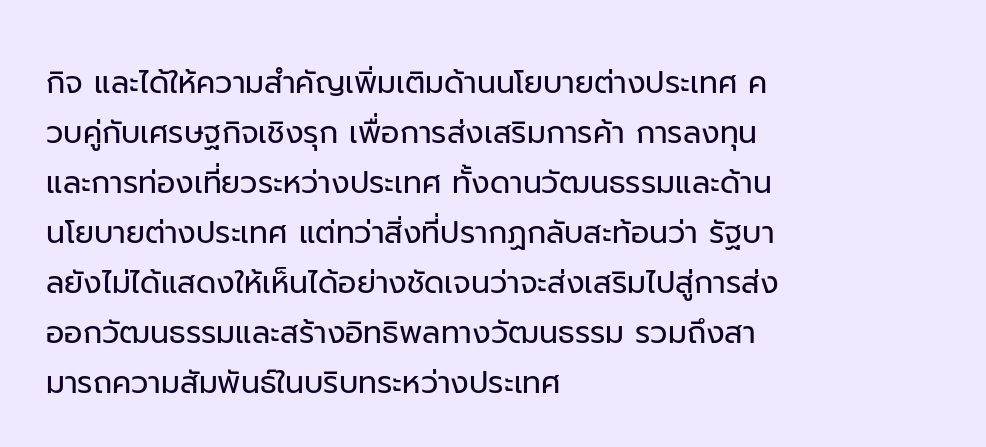กิจ และได้ให้ความสำคัญเพิ่มเติมด้านนโยบายต่างประเทศ ควบคู่กับเศรษฐกิจเชิงรุก เพื่อการส่งเสริมการค้า การลงทุน และการท่องเที่ยวระหว่างประเทศ ทั้งดานวัฒนธรรมและด้านนโยบายต่างประเทศ แต่ทว่าสิ่งที่ปรากฏกลับสะท้อนว่า รัฐบาลยังไม่ได้แสดงให้เห็นได้อย่างชัดเจนว่าจะส่งเสริมไปสู่การส่งออกวัฒนธรรมและสร้างอิทธิพลทางวัฒนธรรม รวมถึงสามารถความสัมพันธ์ในบริบทระหว่างประเทศ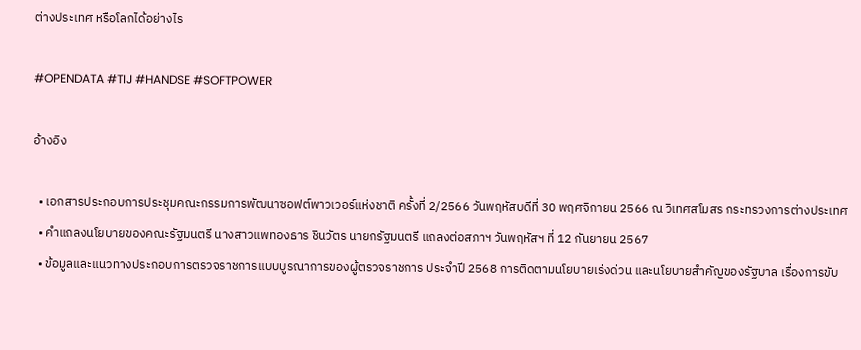ต่างประเทศ หรือโลกได้อย่างไร

#OPENDATA #TIJ #HANDSE #SOFTPOWER

อ้างอิง

  • เอกสารประกอบการประชุมคณะกรรมการพัฒนาซอฟต์พาวเวอร์แห่งชาติ ครั้งที่ 2/2566 วันพฤหัสบดีที่ 30 พฤศจิกายน 2566 ณ วิเทศสโมสร กระทรวงการต่างประเทศ
  • คำแถลงนโยบายของคณะรัฐมนตรี นางสาวแพทองธาร ชินวัตร นายกรัฐมนตรี แถลงต่อสภาฯ วันพฤหัสฯ ที่ 12 กันยายน 2567
  • ข้อมูลและแนวทางประกอบการตรวจราชการแบบบูรณาการของผู้ตรวจราชการ ประจำปี 2568 การติดตามนโยบายเร่งด่วน และนโยบายสำคัญของรัฐบาล เรื่องการขับ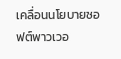เคลื่อนนโยบายซอฟต์พาวเวอ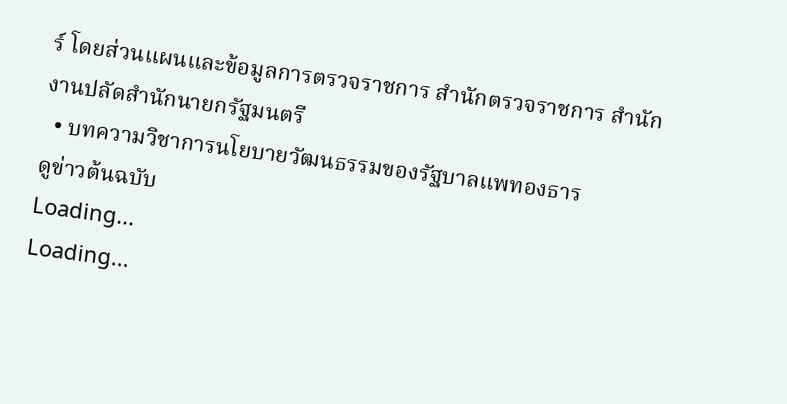ร์ โดยส่วนแผนและข้อมูลการตรวจราชการ สำนักตรวจราชการ สำนักงานปลัดสำนักนายกรัฐมนตรี
  • บทความวิชาการนโยบายวัฒนธรรมของรัฐบาลแพทองธาร
ดูข่าวต้นฉบับ
Loading...
Loading...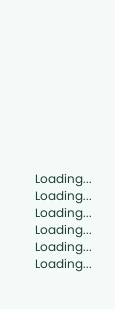Loading...
Loading...
Loading...
Loading...
Loading...
Loading...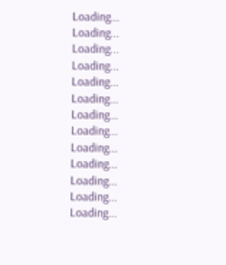Loading...
Loading...
Loading...
Loading...
Loading...
Loading...
Loading...
Loading...
Loading...
Loading...
Loading...
Loading...
Loading...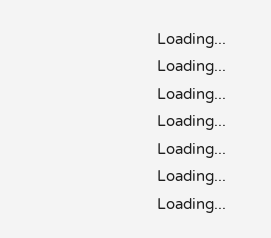Loading...
Loading...
Loading...
Loading...
Loading...
Loading...
Loading...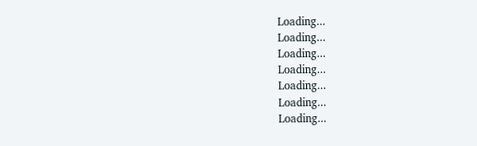Loading...
Loading...
Loading...
Loading...
Loading...
Loading...
Loading...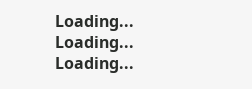Loading...
Loading...
Loading...